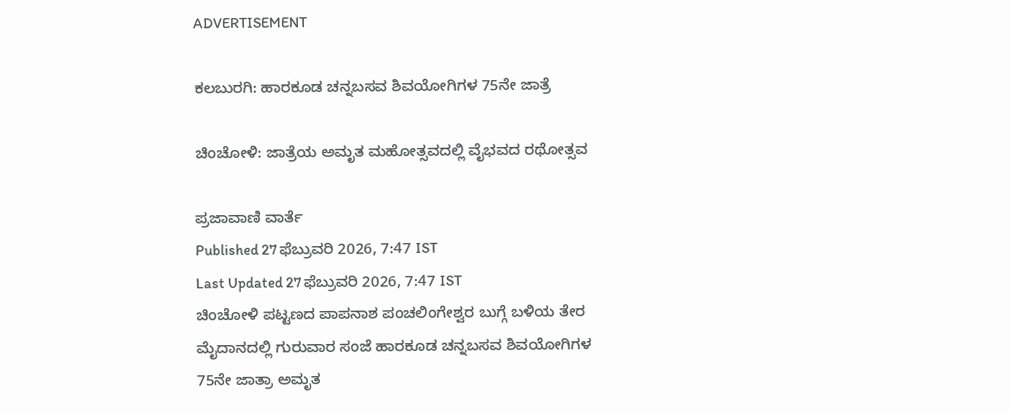ADVERTISEMENT

ಕಲಬುರಗಿ: ಹಾರಕೂಡ ಚನ್ನಬಸವ ಶಿವಯೋಗಿಗಳ 75ನೇ ಜಾತ್ರೆ

ಚಿಂಚೋಳಿ: ಜಾತ್ರೆಯ ಅಮೃತ ಮಹೋತ್ಸವದಲ್ಲಿ ವೈಭವದ ರಥೋತ್ಸವ

ಪ್ರಜಾವಾಣಿ ವಾರ್ತೆ
Published 27 ಫೆಬ್ರುವರಿ 2026, 7:47 IST
Last Updated 27 ಫೆಬ್ರುವರಿ 2026, 7:47 IST
ಚಿಂಚೋಳಿ ಪಟ್ಟಣದ ಪಾಪನಾಶ ಪಂಚಲಿಂಗೇಶ್ವರ ಬುಗ್ಗೆ ಬಳಿಯ ತೇರ ಮೈದಾನದಲ್ಲಿ ಗುರುವಾರ ಸಂಜೆ ಹಾರಕೂಡ ಚನ್ನಬಸವ ಶಿವಯೋಗಿಗಳ 75ನೇ ಜಾತ್ರಾ ಅಮೃತ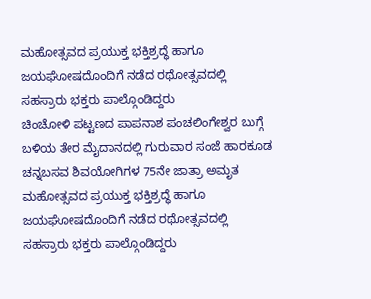ಮಹೋತ್ಸವದ ಪ್ರಯುಕ್ತ ಭಕ್ತಿಶ್ರದ್ಧೆ ಹಾಗೂ ಜಯಘೋಷದೊಂದಿಗೆ ನಡೆದ ರಥೋತ್ಸವದಲ್ಲಿ ಸಹಸ್ರಾರು ಭಕ್ತರು ಪಾಲ್ಗೊಂಡಿದ್ದರು
ಚಿಂಚೋಳಿ ಪಟ್ಟಣದ ಪಾಪನಾಶ ಪಂಚಲಿಂಗೇಶ್ವರ ಬುಗ್ಗೆ ಬಳಿಯ ತೇರ ಮೈದಾನದಲ್ಲಿ ಗುರುವಾರ ಸಂಜೆ ಹಾರಕೂಡ ಚನ್ನಬಸವ ಶಿವಯೋಗಿಗಳ 75ನೇ ಜಾತ್ರಾ ಅಮೃತ ಮಹೋತ್ಸವದ ಪ್ರಯುಕ್ತ ಭಕ್ತಿಶ್ರದ್ಧೆ ಹಾಗೂ ಜಯಘೋಷದೊಂದಿಗೆ ನಡೆದ ರಥೋತ್ಸವದಲ್ಲಿ ಸಹಸ್ರಾರು ಭಕ್ತರು ಪಾಲ್ಗೊಂಡಿದ್ದರು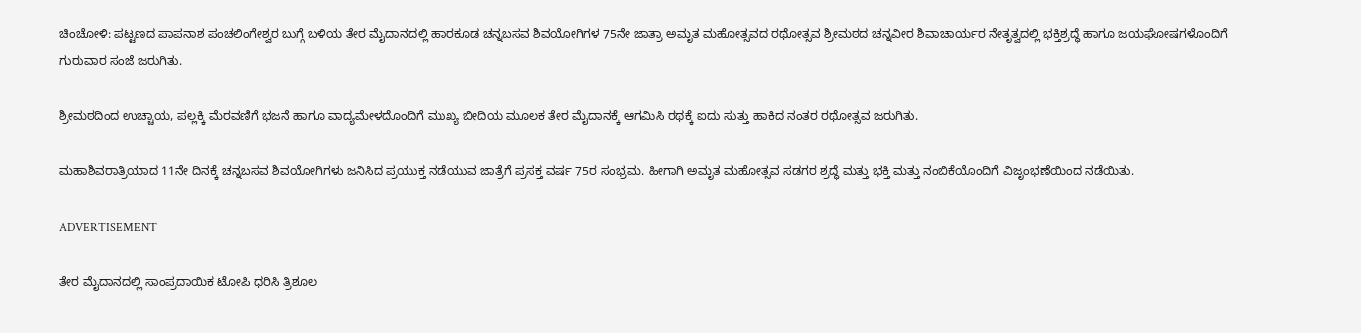ಚಿಂಚೋಳಿ: ಪಟ್ಟಣದ ಪಾಪನಾಶ ಪಂಚಲಿಂಗೇಶ್ವರ ಬುಗ್ಗೆ ಬಳಿಯ ತೇರ ಮೈದಾನದಲ್ಲಿ ಹಾರಕೂಡ ಚನ್ನಬಸವ ಶಿವಯೋಗಿಗಳ 75ನೇ ಜಾತ್ರಾ ಅಮೃತ ಮಹೋತ್ಸವದ ರಥೋತ್ಸವ ಶ್ರೀಮಠದ ಚನ್ನವೀರ ಶಿವಾಚಾರ್ಯರ ನೇತೃತ್ವದಲ್ಲಿ ಭಕ್ತಿಶ್ರದ್ಧೆ ಹಾಗೂ ಜಯಘೋಷಗಳೊಂದಿಗೆ ಗುರುವಾರ ಸಂಜೆ ಜರುಗಿತು.

ಶ್ರೀಮಠದಿಂದ ಉಚ್ಚಾಯ, ಪಲ್ಲಕ್ಕಿ ಮೆರವಣಿಗೆ ಭಜನೆ ಹಾಗೂ ವಾದ್ಯಮೇಳದೊಂದಿಗೆ ಮುಖ್ಯ ಬೀದಿಯ ಮೂಲಕ ತೇರ ಮೈದಾನಕ್ಕೆ ಆಗಮಿಸಿ ರಥಕ್ಕೆ ಐದು ಸುತ್ತು ಹಾಕಿದ ನಂತರ ರಥೋತ್ಸವ ಜರುಗಿತು.

ಮಹಾಶಿವರಾತ್ರಿಯಾದ 11ನೇ ದಿನಕ್ಕೆ ಚನ್ನಬಸವ ಶಿವಯೋಗಿಗಳು ಜನಿಸಿದ ಪ್ರಯುಕ್ತ ನಡೆಯುವ ಜಾತ್ರೆಗೆ ಪ್ರಸಕ್ತ ವರ್ಷ 75ರ ಸಂಭ್ರಮ. ಹೀಗಾಗಿ ಅಮೃತ ಮಹೋತ್ಸವ ಸಡಗರ ಶ್ರದ್ಧೆ ಮತ್ತು ಭಕ್ತಿ ಮತ್ತು‌ ನಂಬಿಕೆಯೊಂದಿಗೆ ವಿಜೃಂಭಣೆಯಿಂದ ನಡೆಯಿತು.

ADVERTISEMENT

ತೇರ ಮೈದಾನದಲ್ಲಿ ಸಾಂಪ್ರದಾಯಿಕ ಟೋಪಿ ಧರಿಸಿ ತ್ರಿಶೂಲ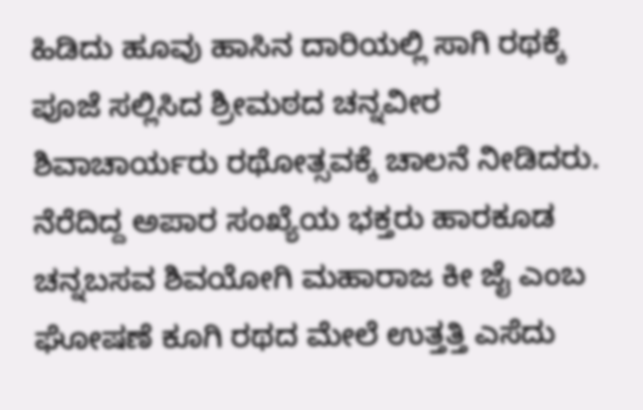ಹಿಡಿದು ಹೂವು ಹಾಸಿನ ದಾರಿಯಲ್ಲಿ ಸಾಗಿ ರಥಕ್ಕೆ ಪೂಜೆ ಸಲ್ಲಿಸಿದ ಶ್ರೀಮಠದ ಚನ್ನವೀರ ಶಿವಾಚಾರ್ಯರು ರಥೋತ್ಸವಕ್ಕೆ ಚಾಲನೆ ನೀಡಿದರು. ನೆರೆದಿದ್ದ ಅಪಾರ ಸಂಖ್ಯೆಯ ಭಕ್ತರು ಹಾರಕೂಡ ಚನ್ನಬಸವ ಶಿವಯೋಗಿ ಮಹಾರಾಜ ಕೀ ಜೈ ಎಂಬ ಘೋಷಣೆ ಕೂಗಿ ರಥದ ಮೇಲೆ ಉತ್ತತ್ತಿ ಎಸೆದು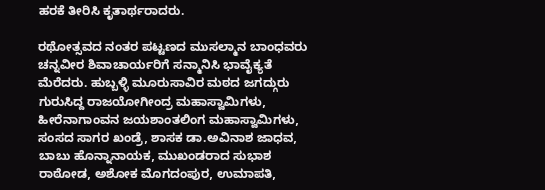ಹರಕೆ ತೀರಿಸಿ ಕೃತಾರ್ಥರಾದರು.

ರಥೋತ್ಸವದ ನಂತರ ಪಟ್ಟಣದ ಮುಸಲ್ಮಾನ ಬಾಂಧವರು ಚನ್ನವೀರ ಶಿವಾಚಾರ್ಯರಿಗೆ ಸನ್ಮಾನಿಸಿ ಭಾವೈಕ್ಯತೆ ಮೆರೆದರು. ಹುಬ್ಬಳ್ಳಿ ಮೂರುಸಾವಿರ ಮಠದ ಜಗದ್ಗುರು ಗುರುಸಿದ್ದ ರಾಜಯೋಗೀಂದ್ರ ಮಹಾಸ್ವಾಮಿಗಳು, ಹೀರೆನಾಗಾಂವನ ಜಯಶಾಂತಲಿಂಗ ಮಹಾಸ್ವಾಮಿಗಳು, ಸಂಸದ ಸಾಗರ ಖಂಡ್ರೆ, ಶಾಸಕ ಡಾ.ಅವಿನಾಶ ಜಾಧವ, ಬಾಬು ಹೊನ್ನಾನಾಯಕ, ಮುಖಂಡರಾದ ಸುಭಾಶ ರಾಠೋಡ, ಅಶೋಕ‌ ಮೊಗದಂಪುರ, ಉಮಾಪತಿ,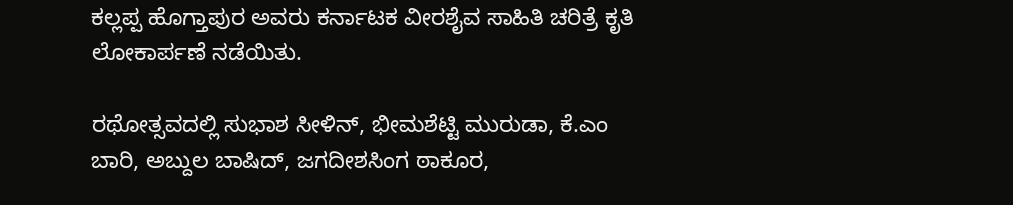ಕಲ್ಲಪ್ಪ ಹೊಗ್ತಾಪುರ ಅವರು ಕರ್ನಾಟಕ ವೀರಶೈವ ಸಾಹಿತಿ ಚರಿತ್ರೆ ಕೃತಿ ಲೋಕಾರ್ಪಣೆ ನಡೆಯಿತು.

ರಥೋತ್ಸವದಲ್ಲಿ ಸುಭಾಶ ಸೀಳಿನ್, ಭೀಮಶೆಟ್ಟಿ ಮುರುಡಾ, ಕೆ.ಎಂ ಬಾರಿ, ಅಬ್ದುಲ ಬಾಷಿದ್, ಜಗದೀಶಸಿಂಗ ಠಾಕೂರ,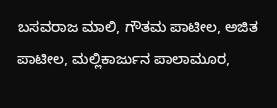ಬಸವರಾಜ‌ ಮಾಲಿ, ಗೌತಮ ಪಾಟೀಲ, ಅಜಿತ ಪಾಟೀಲ, ಮಲ್ಲಿಕಾರ್ಜುನ ಪಾಲಾಮೂರ,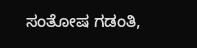ಸಂತೋಷ ಗಡಂತಿ,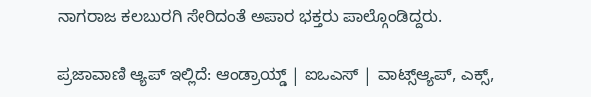ನಾಗರಾಜ ಕಲಬುರಗಿ ಸೇರಿದಂತೆ ಅಪಾರ ಭಕ್ತರು ಪಾಲ್ಗೊಂಡಿದ್ದರು.

ಪ್ರಜಾವಾಣಿ ಆ್ಯಪ್ ಇಲ್ಲಿದೆ: ಆಂಡ್ರಾಯ್ಡ್ | ಐಒಎಸ್ | ವಾಟ್ಸ್ಆ್ಯಪ್, ಎಕ್ಸ್,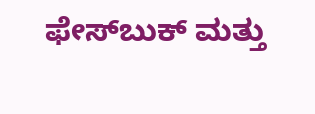ಫೇಸ್‌ಬುಕ್ ಮತ್ತು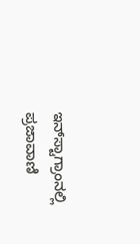ಇನ್‌ಸ್ಟಾಗ್ರಾಂನಲ್ಲಿ ಪ್ರಜಾವಾಣಿ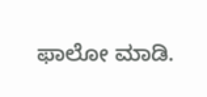ಫಾಲೋ ಮಾಡಿ.